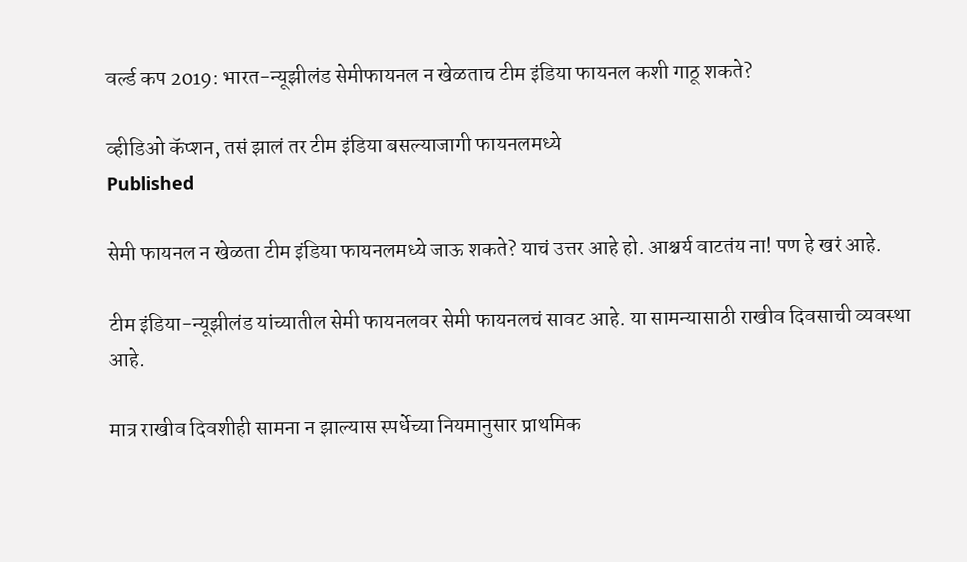वर्ल्ड कप 2019: भारत-न्यूझीलंड सेमीफायनल न खेळताच टीम इंडिया फायनल कशी गाठू शकते?

व्हीडिओ कॅप्शन, तसं झालं तर टीम इंडिया बसल्याजागी फायनलमध्ये
Published

सेमी फायनल न खेळता टीम इंडिया फायनलमध्ये जाऊ शकते? याचं उत्तर आहे हो. आश्चर्य वाटतंय ना! पण हे खरं आहे.

टीम इंडिया-न्यूझीलंड यांच्यातील सेमी फायनलवर सेमी फायनलचं सावट आहे. या सामन्यासाठी राखीव दिवसाची व्यवस्था आहे.

मात्र राखीव दिवशीही सामना न झाल्यास स्पर्धेच्या नियमानुसार प्राथमिक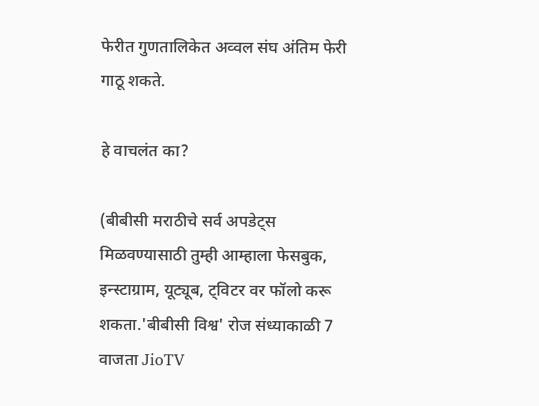फेरीत गुणतालिकेत अव्वल संघ अंतिम फेरी गाठू शकते.

हे वाचलंत का?

(बीबीसी मराठीचे सर्व अपडेट्स मिळवण्यासाठी तुम्ही आम्हाला फेसबुक, इन्स्टाग्राम, यूट्यूब, ट्विटर वर फॉलो करू शकता.'बीबीसी विश्व' रोज संध्याकाळी 7 वाजता JioTV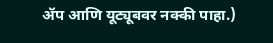ॲप आणि यूट्यूबवर नक्की पाहा.)